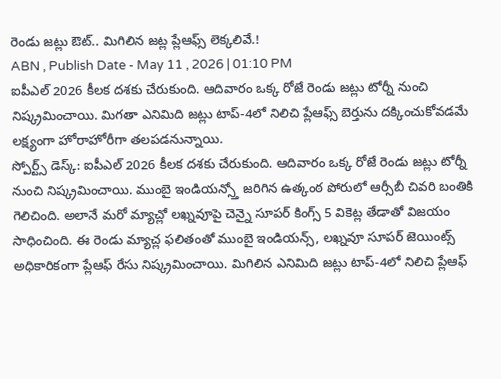రెండు జట్లు ఔట్.. మిగిలిన జట్ల ప్లేఆఫ్స్ లెక్కలివే.!
ABN , Publish Date - May 11 , 2026 | 01:10 PM
ఐపీఎల్ 2026 కీలక దశకు చేరుకుంది. ఆదివారం ఒక్క రోజే రెండు జట్లు టోర్నీ నుంచి నిష్క్రమించాయి. మిగతా ఎనిమిది జట్లు టాప్-4లో నిలిచి ప్లేఆఫ్స్ బెర్తును దక్కించుకోవడమే లక్ష్యంగా హోరాహోరీగా తలపడనున్నాయి.
స్పోర్ట్స్ డెస్క్: ఐపీఎల్ 2026 కీలక దశకు చేరుకుంది. ఆదివారం ఒక్క రోజే రెండు జట్లు టోర్నీ నుంచి నిష్క్రమించాయి. ముంబై ఇండియన్స్తో జరిగిన ఉత్కంఠ పోరులో ఆర్సీబీ చివరి బంతికి గెలిచింది. అలానే మరో మ్యాచ్లో లఖ్నవూపై చెన్నై సూపర్ కింగ్స్ 5 వికెట్ల తేడాతో విజయం సాధించింది. ఈ రెండు మ్యాచ్ల ఫలితంతో ముంబై ఇండియన్స్, లఖ్నవూ సూపర్ జెయింట్స్ అధికారికంగా ప్లేఆఫ్ రేసు నిష్క్రమించాయి. మిగిలిన ఎనిమిది జట్లు టాప్-4లో నిలిచి ప్లేఆఫ్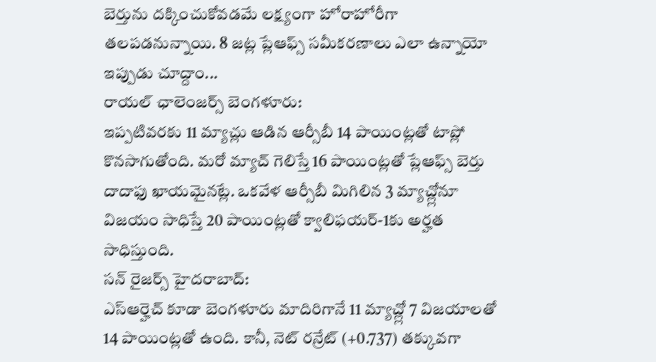బెర్తును దక్కించుకోవడమే లక్ష్యంగా హోరాహోరీగా తలపడనున్నాయి. 8 జట్ల ప్లేఆఫ్స్ సమీకరణాలు ఎలా ఉన్నాయో ఇప్పుడు చూద్దాం...
రాయల్ ఛాలెంజర్స్ బెంగళూరు:
ఇప్పటివరకు 11 మ్యాచ్లు ఆడిన ఆర్సీబీ 14 పాయింట్లతో టాప్లో కొనసాగుతోంది. మరో మ్యాచ్ గెలిస్తే 16 పాయింట్లతో ప్లేఆఫ్స్ బెర్తు దాదాఫు ఖాయమైనట్లే. ఒకవేళ ఆర్సీబీ మిగిలిన 3 మ్యాచ్ల్లోనూ విజయం సాధిస్తే 20 పాయింట్లతో క్వాలిఫయర్-1కు అర్హత సాధిస్తుంది.
సన్ రైజర్స్ హైదరాబాద్:
ఎస్ఆర్హెచ్ కూడా బెంగళూరు మాదిరిగానే 11 మ్యాచ్ల్లో 7 విజయాలతో 14 పాయింట్లతో ఉంది. కానీ, నెట్ రన్రేట్ (+0.737) తక్కువగా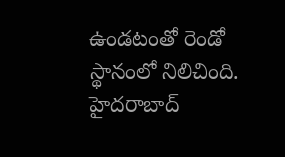ఉండటంతో రెండో స్థానంలో నిలిచింది. హైదరాబాద్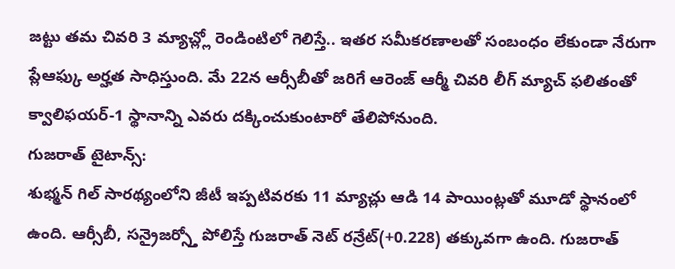జట్టు తమ చివరి 3 మ్యాచ్ల్లో రెండింటిలో గెలిస్తే.. ఇతర సమీకరణాలతో సంబంధం లేకుండా నేరుగా ప్లేఆఫ్కు అర్హత సాధిస్తుంది. మే 22న ఆర్సీబీతో జరిగే ఆరెంజ్ ఆర్మీ చివరి లీగ్ మ్యాచ్ ఫలితంతో క్వాలిఫయర్-1 స్థానాన్ని ఎవరు దక్కించుకుంటారో తేలిపోనుంది.
గుజరాత్ టైటాన్స్:
శుభ్మన్ గిల్ సారథ్యంలోని జీటీ ఇప్పటివరకు 11 మ్యాచ్లు ఆడి 14 పాయింట్లతో మూడో స్థానంలో ఉంది. ఆర్సీబీ, సన్రైజర్స్తో పోలిస్తే గుజరాత్ నెట్ రన్రేట్(+0.228) తక్కువగా ఉంది. గుజరాత్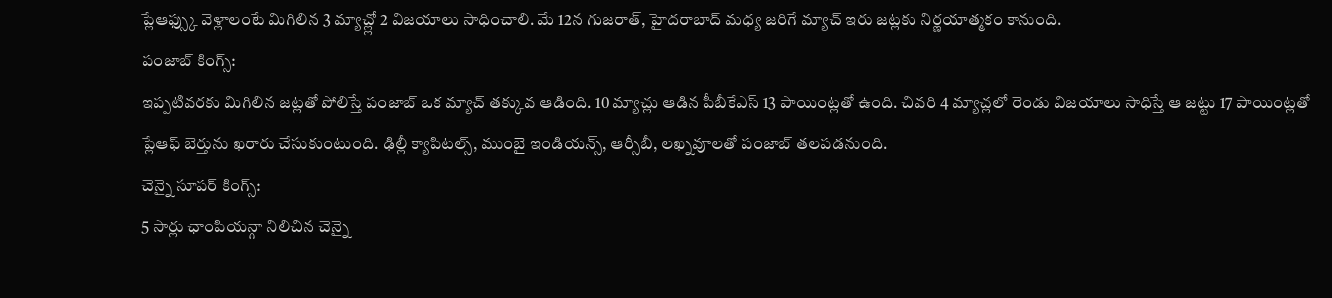ప్లేఆఫ్స్కు వెళ్లాలంటే మిగిలిన 3 మ్యాచ్ల్లో 2 విజయాలు సాధించాలి. మే 12న గుజరాత్, హైదరాబాద్ మధ్య జరిగే మ్యాచ్ ఇరు జట్లకు నిర్ణయాత్మకం కానుంది.
పంజాబ్ కింగ్స్:
ఇప్పటివరకు మిగిలిన జట్లతో పోలిస్తే పంజాబ్ ఒక మ్యాచ్ తక్కువ ఆడింది. 10 మ్యాచ్లు ఆడిన పీబీకేఎస్ 13 పాయింట్లతో ఉంది. చివరి 4 మ్యాచ్లలో రెండు విజయాలు సాధిస్తే ఆ జట్టు 17 పాయింట్లతో ప్లేఆఫ్ బెర్తును ఖరారు చేసుకుంటుంది. ఢిల్లీ క్యాపిటల్స్, ముంబై ఇండియన్స్, ఆర్సీబీ, లఖ్నవూలతో పంజాబ్ తలపడనుంది.
చెన్నై సూపర్ కింగ్స్:
5 సార్లు ఛాంపియన్గా నిలిచిన చెన్నై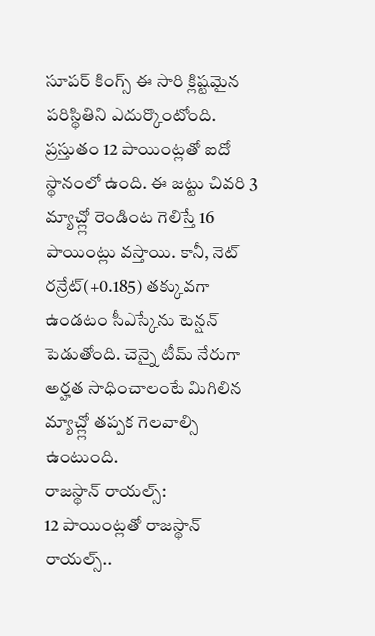సూపర్ కింగ్స్ ఈ సారి క్లిష్టమైన పరిస్థితిని ఎదుర్కొంటోంది. ప్రస్తుతం 12 పాయింట్లతో ఐదో స్థానంలో ఉంది. ఈ జట్టు చివరి 3 మ్యాచ్ల్లో రెండింట గెలిస్తే 16 పాయింట్లు వస్తాయి. కానీ, నెట్ రన్రేట్(+0.185) తక్కువగా ఉండటం సీఎస్కేను టెన్షన్ పెడుతోంది. చెన్నై టీమ్ నేరుగా అర్హత సాధించాలంటే మిగిలిన మ్యాచ్ల్లో తప్పక గెలవాల్సి ఉంటుంది.
రాజస్థాన్ రాయల్స్:
12 పాయింట్లతో రాజస్థాన్ రాయల్స్..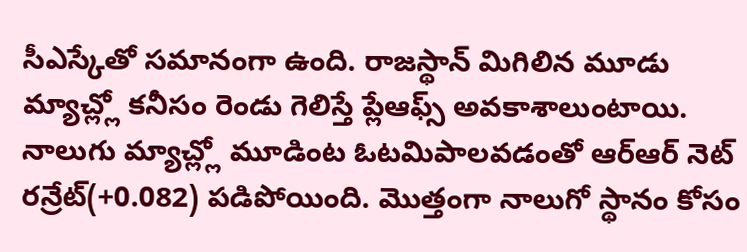సీఎస్కేతో సమానంగా ఉంది. రాజస్థాన్ మిగిలిన మూడు మ్యాచ్ల్లో కనీసం రెండు గెలిస్తే ప్లేఆఫ్స్ అవకాశాలుంటాయి. నాలుగు మ్యాచ్ల్లో మూడింట ఓటమిపాలవడంతో ఆర్ఆర్ నెట్ రన్రేట్(+0.082) పడిపోయింది. మొత్తంగా నాలుగో స్థానం కోసం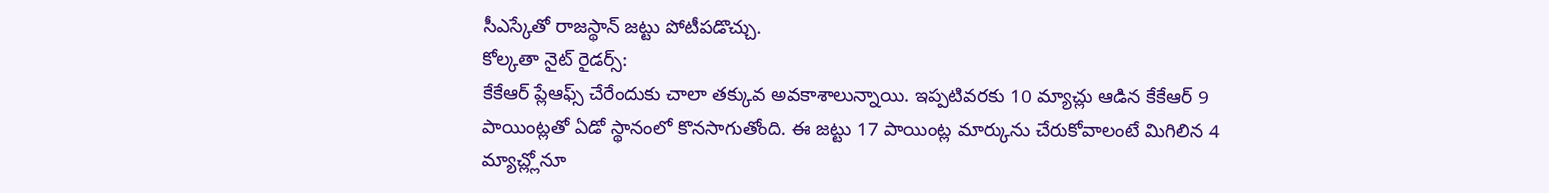సీఎస్కేతో రాజస్థాన్ జట్టు పోటీపడొచ్చు.
కోల్కతా నైట్ రైడర్స్:
కేకేఆర్ ప్లేఆఫ్స్ చేరేందుకు చాలా తక్కువ అవకాశాలున్నాయి. ఇప్పటివరకు 10 మ్యాచ్లు ఆడిన కేకేఆర్ 9 పాయింట్లతో ఏడో స్థానంలో కొనసాగుతోంది. ఈ జట్టు 17 పాయింట్ల మార్కును చేరుకోవాలంటే మిగిలిన 4 మ్యాచ్ల్లోనూ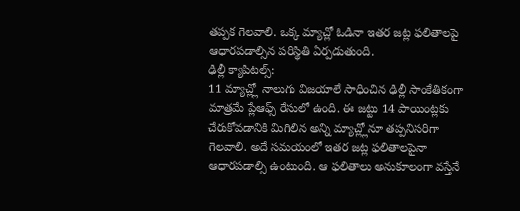తప్పక గెలవాలి. ఒక్క మ్యాచ్లో ఓడినా ఇతర జట్ల ఫలితాలపై ఆధారపడాల్సిన పరిస్థితి ఏర్పడుతుంది.
ఢిల్లీ క్యాపిటల్స్:
11 మ్యాచ్ల్లో నాలుగు విజయాలే సాధించిన ఢిల్లీ సాంకేతికంగా మాత్రమే ప్లేఆఫ్స్ రేసులో ఉంది. ఈ జట్టు 14 పాయింట్లకు చేరుకోవడానికి మిగిలిన అన్ని మ్యాచ్ల్లోనూ తప్పనిసరిగా గెలవాలి. అదే సమయంలో ఇతర జట్ల ఫలితాలపైనా ఆధారపడాల్సి ఉంటుంది. ఆ ఫలితాలు అనుకూలంగా వస్తేనే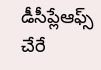డీసీప్లేఆఫ్స్ చేరే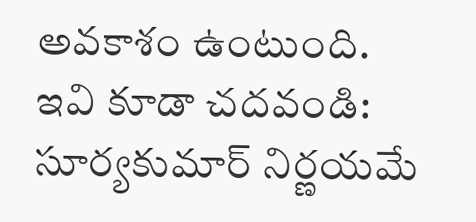అవకాశం ఉంటుంది.
ఇవి కూడా చదవండి:
సూర్యకుమార్ నిర్ణయమే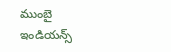ముంబై ఇండియన్స్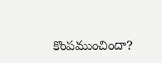కొంపముంచిందా?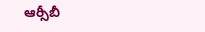ఆర్సీబీ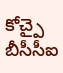కోచ్పై బీసీసీఐ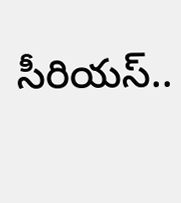సీరియస్..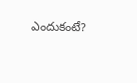ఎందుకంటే?